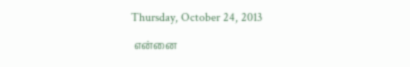Thursday, October 24, 2013

 என்னை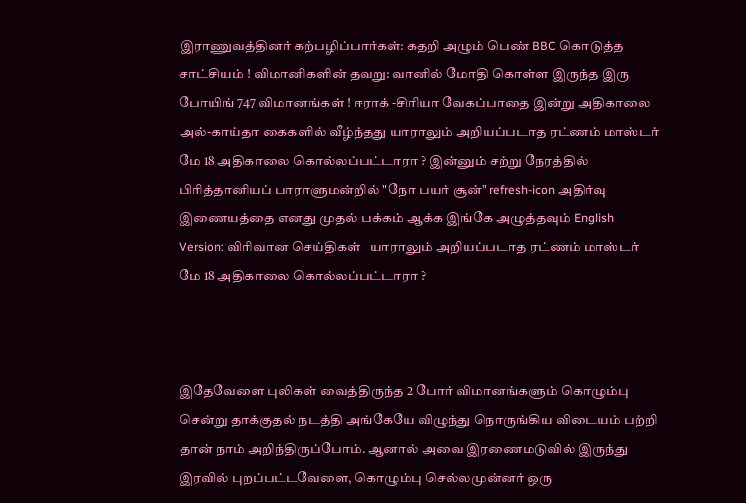இராணுவத்தினர் கற்பழிப்பார்கள்: கதறி அழும் பெண் BBC கொடுத்த சாட்சியம் ! விமானிகளின் தவறு: வானில் மோதி கொள்ள இருந்த இரு போயிங் 747 விமானங்கள் ! ஈராக் -சிரியா வேகப்பாதை இன்று அதிகாலை அல்-காய்தா கைகளில் வீழ்ந்தது யாராலும் அறியப்படாத ரட்ணம் மாஸ்டர் மே 18 அதிகாலை கொல்லப்பட்டாரா ? இன்னும் சற்று நேரத்தில் பிரித்தானியப் பாராளுமன்றில் "நோ பயர் சூன்" refresh-icon அதிர்வு இணையத்தை எனது முதல் பக்கம் ஆக்க இங்கே அழுத்தவும் English Version: விரிவான செய்திகள்   யாராலும் அறியப்படாத ரட்ணம் மாஸ்டர் மே 18 அதிகாலை கொல்லப்பட்டாரா ?



இதேவேளை புலிகள் வைத்திருந்த 2 போர் விமானங்களும் கொழும்பு சென்று தாக்குதல் நடத்தி அங்கேயே விழுந்து நொருங்கிய விடையம் பற்றி தான் நாம் அறிந்திருப்போம். ஆனால் அவை இரணைமடுவில் இருந்து இரவில் புறப்பட்டவேளை, கொழும்பு செல்லமுன்னர் ஒரு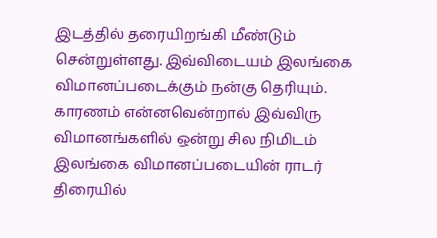இடத்தில் தரையிறங்கி மீண்டும் சென்றுள்ளது. இவ்விடையம் இலங்கை விமானப்படைக்கும் நன்கு தெரியும். காரணம் என்னவென்றால் இவ்விரு விமானங்களில் ஒன்று சில நிமிடம் இலங்கை விமானப்படையின் ராடர் திரையில்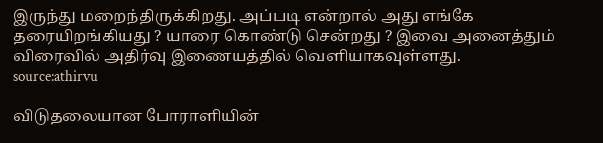இருந்து மறைந்திருக்கிறது. அப்படி என்றால் அது எங்கே தரையிறங்கியது ? யாரை கொண்டு சென்றது ? இவை அனைத்தும் விரைவில் அதிர்வு இணையத்தில் வெளியாகவுள்ளது.
source:athirvu

விடுதலையான போராளியின்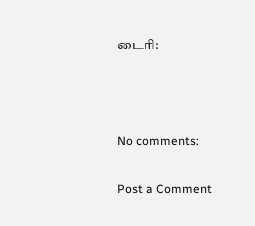டைரி:



No comments:

Post a Comment